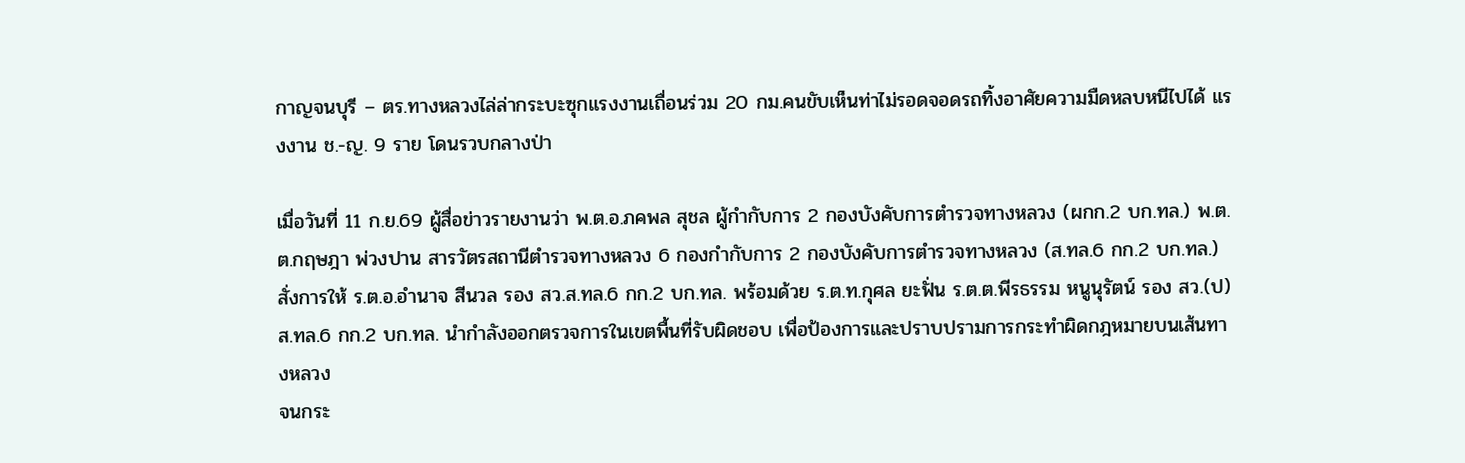กาญจนบุรี – ตร.ทางหลวงไล่ล่ากระบะซุกแรงงานเถื่อนร่วม 20 กม.คนขับเห็นท่าไม่รอดจอดรถทิ้งอาศัยความมืดหลบหนีไปได้ แรงงาน ช.-ญ. 9 ราย โดนรวบกลางป่า

เมื่อวันที่ 11 ก.ย.69 ผู้สื่อข่าวรายงานว่า พ.ต.อ.ภคพล สุชล ผู้กำกับการ 2 กองบังคับการตำรวจทางหลวง (ผกก.2 บก.ทล.) พ.ต.ต.กฤษฎา พ่วงปาน สารวัตรสถานีตำรวจทางหลวง 6 กองกำกับการ 2 กองบังคับการตำรวจทางหลวง (ส.ทล.6 กก.2 บก.ทล.) สั่งการให้ ร.ต.อ.อำนาจ สีนวล รอง สว.ส.ทล.6 กก.2 บก.ทล. พร้อมด้วย ร.ต.ท.กุศล ยะฟั่น ร.ต.ต.พีรธรรม หนูนุรัตน์ รอง สว.(ป) ส.ทล.6 กก.2 บก.ทล. นำกำลังออกตรวจการในเขตพื้นที่รับผิดชอบ เพื่อป้องการและปราบปรามการกระทำผิดกฎหมายบนเส้นทางหลวง
จนกระ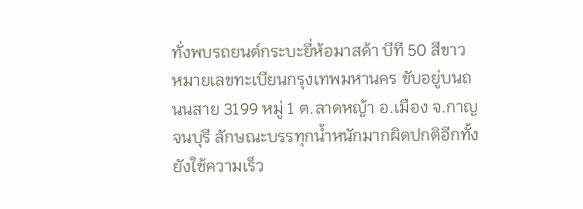ทั่งพบรถยนต์กระบะยี่ห้อมาสด้า บีที 50 สีขาว หมายเลขทะเบียนกรุงเทพมหานคร ขับอยู่บนถนนสาย 3199 หมู่ 1 ต.ลาดหญ้า อ.เมือง จ.กาญจนบุรี ลักษณะบรรทุกน้ำหนักมากผิดปกติอีกทั้งยังใช้ความเร็ว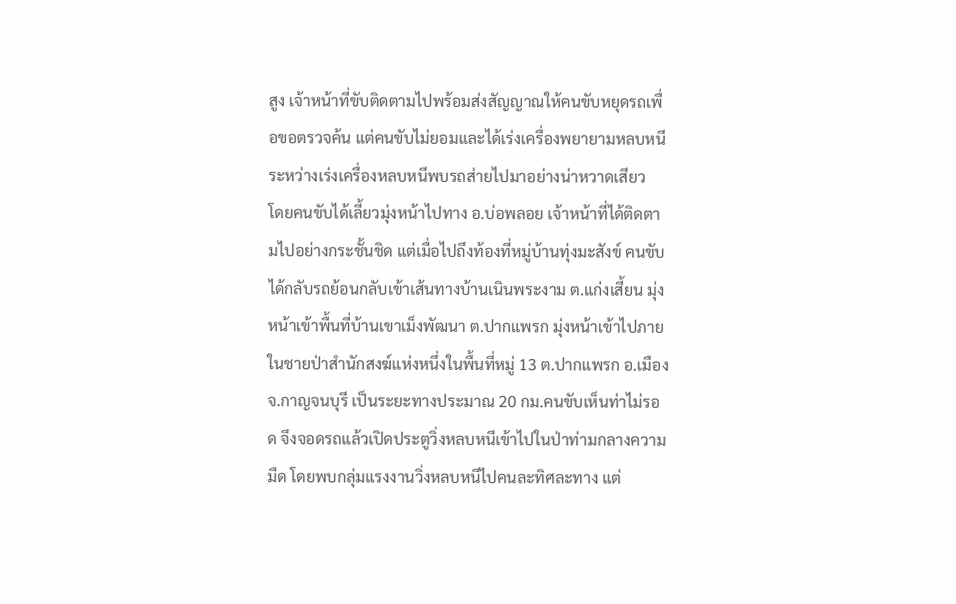สูง เจ้าหน้าที่ขับติดตามไปพร้อมส่งสัญญาณให้คนขับหยุดรถเพื่อขอตรวจค้น แต่คนขับไม่ยอมและได้เร่งเครื่องพยายามหลบหนี ระหว่างเร่งเครื่องหลบหนีพบรถส่ายไปมาอย่างน่าหวาดเสียว
โดยคนขับได้เลี้ยวมุ่งหน้าไปทาง อ.บ่อพลอย เจ้าหน้าที่ได้ติดตามไปอย่างกระชั้นชิด แต่เมื่อไปถึงท้องที่หมู่บ้านทุ่งมะสังข์ คนขับได้กลับรถย้อนกลับเข้าเส้นทางบ้านเนินพระงาม ต.แก่งเสี้ยน มุ่งหน้าเข้าพื้นที่บ้านเขาเม็งพัฒนา ต.ปากแพรก มุ่งหน้าเข้าไปภายในชายป่าสำนักสงฆ์แห่งหนึ่งในพื้นที่หมู่ 13 ต.ปากแพรก อ.เมือง จ.กาญจนบุรี เป็นระยะทางประมาณ 20 กม.คนขับเห็นท่าไม่รอด จึงจอดรถแล้วเปิดประตูวิ่งหลบหนีเข้าไปในป่าท่ามกลางความมืด โดยพบกลุ่มแรงงานวิ่งหลบหนีไปคนละทิศละทาง แต่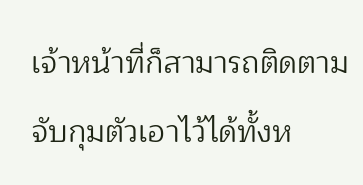เจ้าหน้าที่ก็สามารถติดตามจับกุมตัวเอาไว้ได้ทั้งห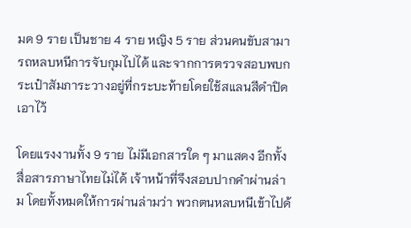มด 9 ราย เป็นชาย 4 ราย หญิง 5 ราย ส่วนคนขับสามารถหลบหนีการจับกุมไปได้ และจากการตรวจสอบพบกระเป๋าสัมภาระวางอยู่ที่กระบะท้ายโดยใช้สแลนสีดำปิดเอาไว้

โดยแรงงานทั้ง 9 ราย ไม่มีเอกสารใด ๆ มาแสดง อีกทั้งสื่อสารภาษาไทยไม่ได้ เจ้าหน้าที่จึงสอบปากคำผ่านล่าม โดยทั้งหมดให้การผ่านล่ามว่า พวกตนหลบหนีเข้าไปด้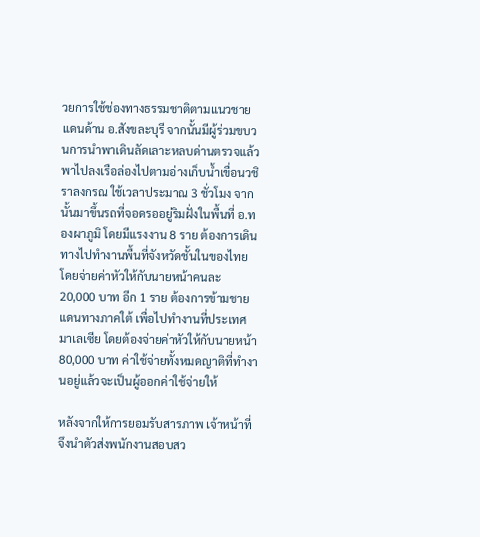วยการใช้ช่องทางธรรมชาติตามแนวชายแดนด้าน อ.สังขละบุรี จากนั้นมีผู้ร่วมขบวนการนำพาเดินลัดเลาะหลบด่านตรวจแล้วพาไปลงเรือล่องไปตามอ่างเก็บน้ำเขื่อนวชิราลงกรณ ใช้เวลาประมาณ 3 ชั่วโมง จากนั้นมาขึ้นรถที่จอดรออยู่ริมฝั่งในพื้นที่ อ.ทองผาภูมิ โดยมีแรงงาน 8 ราย ต้องการเดินทางไปทำงานพื้นที่จังหวัดชั้นในของไทย โดยจ่ายค่าหัวให้กับนายหน้าคนละ 20,000 บาท อีก 1 ราย ต้องการข้ามชายแดนทางภาคใต้ เพื่อไปทำงานที่ประเทศมาเลเซีย โดยต้องจ่ายค่าหัวให้กับนายหน้า 80,000 บาท ค่าใช้จ่ายทั้งหมดญาติที่ทำงานอยู่แล้วจะเป็นผู้ออกค่าใช้จ่ายให้

หลังจากให้การยอมรับสารภาพ เจ้าหน้าที่จึงนำตัวส่งพนักงานสอบสว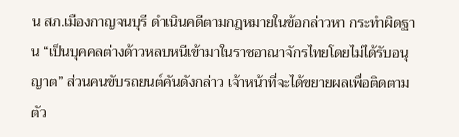น สภ.เมืองกาญจนบุรี ดำเนินคดีตามกฎหมายในข้อกล่าวหา กระทำผิดฐาน “เป็นบุคคลต่างด้าวหลบหนีเข้ามาในราชอาณาจักรไทยโดยไม่ได้รับอนุญาต” ส่วนคนขับรถยนต์คันดังกล่าว เจ้าหน้าที่จะได้ขยายผลเพื่อติดตามตัว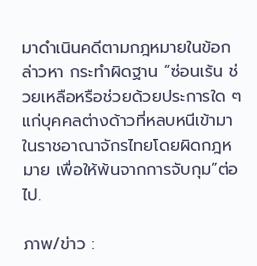มาดำเนินคดีตามกฎหมายในข้อกล่าวหา กระทำผิดฐาน “ซ่อนเร้น ช่วยเหลือหรือช่วยด้วยประการใด ๆ แก่บุคคลต่างด้าวที่หลบหนีเข้ามาในราชอาณาจักรไทยโดยผิดกฎหมาย เพื่อให้พ้นจากการจับกุม”ต่อไป.

ภาพ/ข่าว :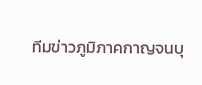ทีมข่าวภูมิภาคกาญจนบุ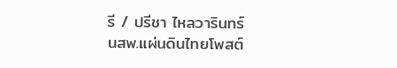รี / ปรีชา ไหลวารินทร์
นสพ.แผ่นดินไทยโพสต์